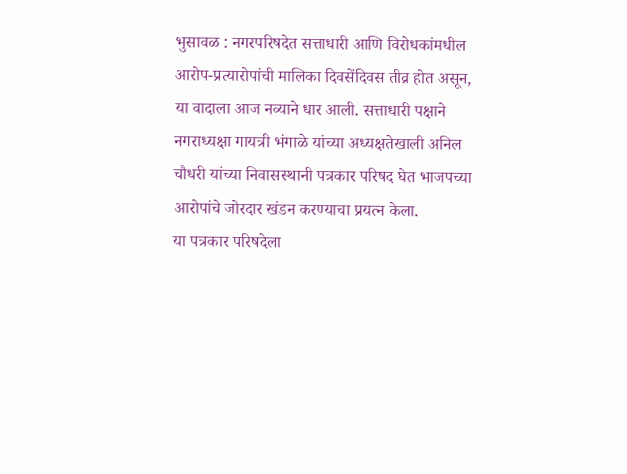भुसावळ : नगरपरिषदेत सत्ताधारी आणि विरोधकांमधील आरोप-प्रत्यारोपांची मालिका दिवसेंदिवस तीव्र होत असून, या वादाला आज नव्याने धार आली. सत्ताधारी पक्षाने नगराध्यक्षा गायत्री भंगाळे यांच्या अध्यक्षतेखाली अनिल चौधरी यांच्या निवासस्थानी पत्रकार परिषद घेत भाजपच्या आरोपांचे जोरदार खंडन करण्याचा प्रयत्न केला.
या पत्रकार परिषदेला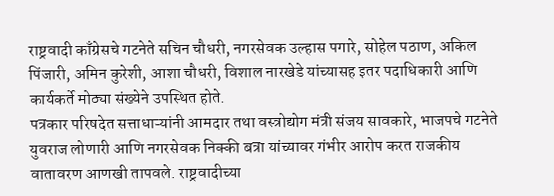राष्ट्रवादी काँग्रेसचे गटनेते सचिन चौधरी, नगरसेवक उल्हास पगारे, सोहेल पठाण, अकिल पिंजारी, अमिन कुरेशी, आशा चौधरी, विशाल नारखेडे यांच्यासह इतर पदाधिकारी आणि कार्यकर्ते मोठ्या संख्येने उपस्थित होते.
पत्रकार परिषदेत सत्ताधाऱ्यांनी आमदार तथा वस्त्रोद्योग मंत्री संजय सावकारे, भाजपचे गटनेते युवराज लोणारी आणि नगरसेवक निक्की बत्रा यांच्यावर गंभीर आरोप करत राजकीय वातावरण आणखी तापवले. राष्ट्रवादीच्या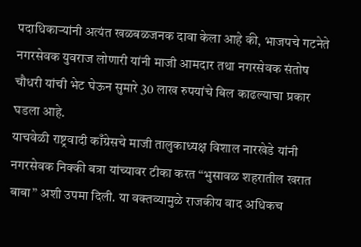पदाधिकाऱ्यांनी अत्यंत खळबळजनक दावा केला आहे की, भाजपचे गटनेते नगरसेवक युवराज लोणारी यांनी माजी आमदार तथा नगरसेवक संतोष चौधरी यांची भेट घेऊन सुमारे 30 लाख रुपयांचे बिल काढल्याचा प्रकार घडला आहे.
याचवेळी राष्ट्रवादी काँग्रेसचे माजी तालुकाध्यक्ष विशाल नारखेडे यांनी नगरसेवक निक्की बत्रा यांच्यावर टीका करत “भुसावळ शहरातील खरात बाबा” अशी उपमा दिली. या वक्तव्यामुळे राजकीय वाद अधिकच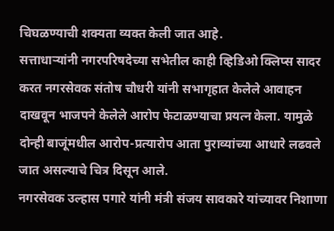चिघळण्याची शक्यता व्यक्त केली जात आहे.
सत्ताधाऱ्यांनी नगरपरिषदेच्या सभेतील काही व्हिडिओ क्लिप्स सादर करत नगरसेवक संतोष चौधरी यांनी सभागृहात केलेले आवाहन दाखवून भाजपने केलेले आरोप फेटाळण्याचा प्रयत्न केला. यामुळे दोन्ही बाजूंमधील आरोप-प्रत्यारोप आता पुराव्यांच्या आधारे लढवले जात असल्याचे चित्र दिसून आले.
नगरसेवक उल्हास पगारे यांनी मंत्री संजय सावकारे यांच्यावर निशाणा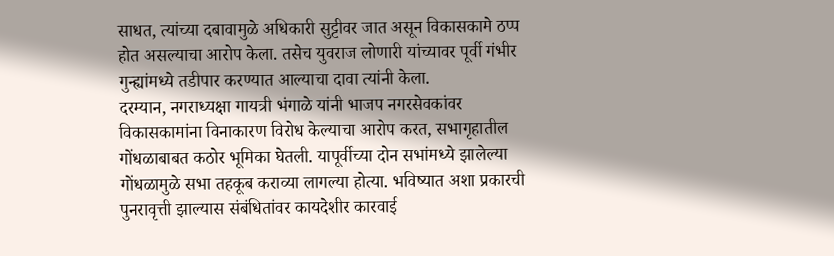साधत, त्यांच्या दबावामुळे अधिकारी सुट्टीवर जात असून विकासकामे ठप्प होत असल्याचा आरोप केला. तसेच युवराज लोणारी यांच्यावर पूर्वी गंभीर गुन्ह्यांमध्ये तडीपार करण्यात आल्याचा दावा त्यांनी केला.
दरम्यान, नगराध्यक्षा गायत्री भंगाळे यांनी भाजप नगरसेवकांवर विकासकामांना विनाकारण विरोध केल्याचा आरोप करत, सभागृहातील गोंधळाबाबत कठोर भूमिका घेतली. यापूर्वीच्या दोन सभांमध्ये झालेल्या गोंधळामुळे सभा तहकूब कराव्या लागल्या होत्या. भविष्यात अशा प्रकारची पुनरावृत्ती झाल्यास संबंधितांवर कायदेशीर कारवाई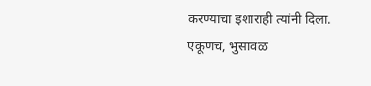करण्याचा इशाराही त्यांनी दिला.
एकूणच, भुसावळ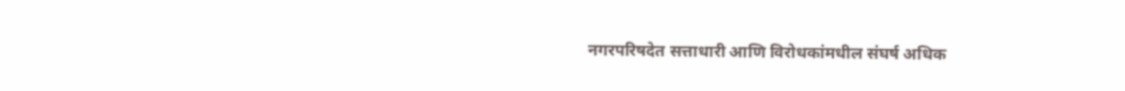नगरपरिषदेत सत्ताधारी आणि विरोधकांमधील संघर्ष अधिक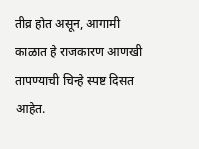तीव्र होत असून, आगामी काळात हे राजकारण आणखी तापण्याची चिन्हे स्पष्ट दिसत आहेत.